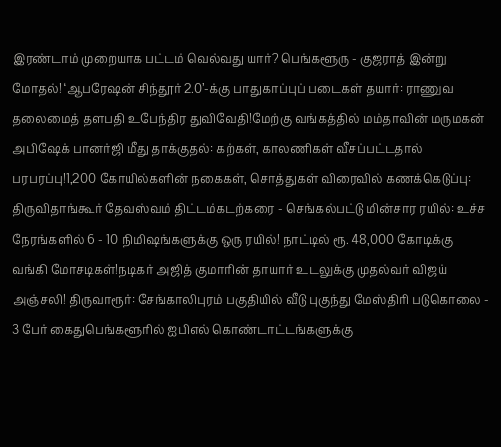இரண்டாம் முறையாக பட்டம் வெல்வது யார்? பெங்களூரு - குஜராத் இன்று மோதல்! ‘ஆபரேஷன் சிந்தூர் 2.0’-க்கு பாதுகாப்புப் படைகள் தயார்: ராணுவ தலைமைத் தளபதி உபேந்திர துவிவேதி!மேற்கு வங்கத்தில் மம்தாவின் மருமகன் அபிஷேக் பானர்ஜி மீது தாக்குதல்: கற்கள், காலணிகள் வீசப்பட்டதால் பரபரப்பு!1,200 கோயில்களின் நகைகள், சொத்துகள் விரைவில் கணக்கெடுப்பு: திருவிதாங்கூர் தேவஸ்வம் திட்டம்கடற்கரை - செங்கல்பட்டு மின்சார ரயில்: உச்ச நேரங்களில் 6 - 10 நிமிஷங்களுக்கு ஒரு ரயில்! நாட்டில் ரூ. 48,000 கோடிக்கு வங்கி மோசடிகள்!நடிகர் அஜித் குமாரின் தாயார் உடலுக்கு முதல்வர் விஜய் அஞ்சலி! திருவாரூர்: சேங்காலிபுரம் பகுதியில் வீடு புகுந்து மேஸ்திரி படுகொலை - 3 பேர் கைதுபெங்களூரில் ஐபிஎல் கொண்டாட்டங்களுக்கு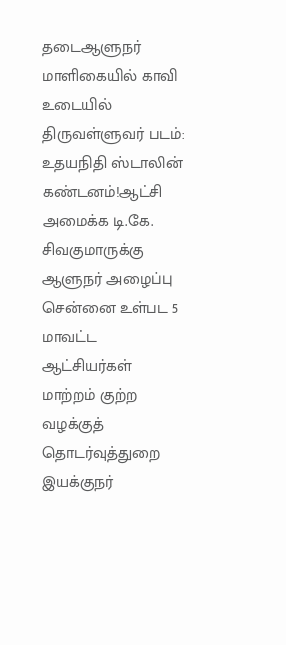தடைஆளுநர் மாளிகையில் காவி உடையில் திருவள்ளுவர் படம்: உதயநிதி ஸ்டாலின் கண்டனம்!ஆட்சி அமைக்க டி.கே. சிவகுமாருக்கு ஆளுநர் அழைப்பு சென்னை உள்பட 5 மாவட்ட ஆட்சியர்கள் மாற்றம் குற்ற வழக்குத் தொடர்வுத்துறை இயக்குநர்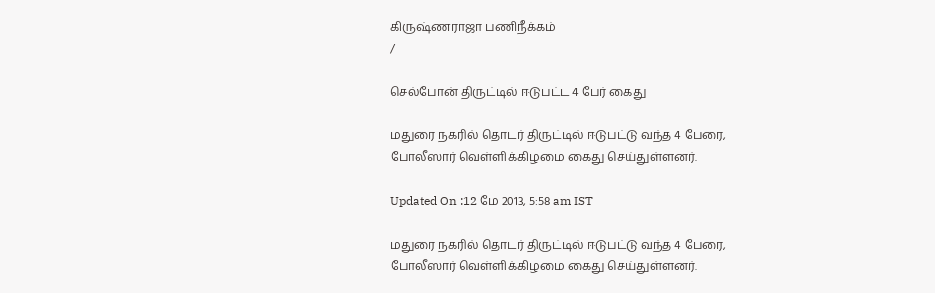கிருஷ்ணராஜா பணிநீக்கம்
/

செல்போன் திருட்டில் ஈடுபட்ட 4 பேர் கைது

மதுரை நகரில் தொடர் திருட்டில் ஈடுபட்டு வந்த 4 பேரை, போலீஸார் வெள்ளிக்கிழமை கைது செய்துள்ளனர்.

Updated On :12 மே 2013, 5:58 am IST

மதுரை நகரில் தொடர் திருட்டில் ஈடுபட்டு வந்த 4 பேரை, போலீஸார் வெள்ளிக்கிழமை கைது செய்துள்ளனர்.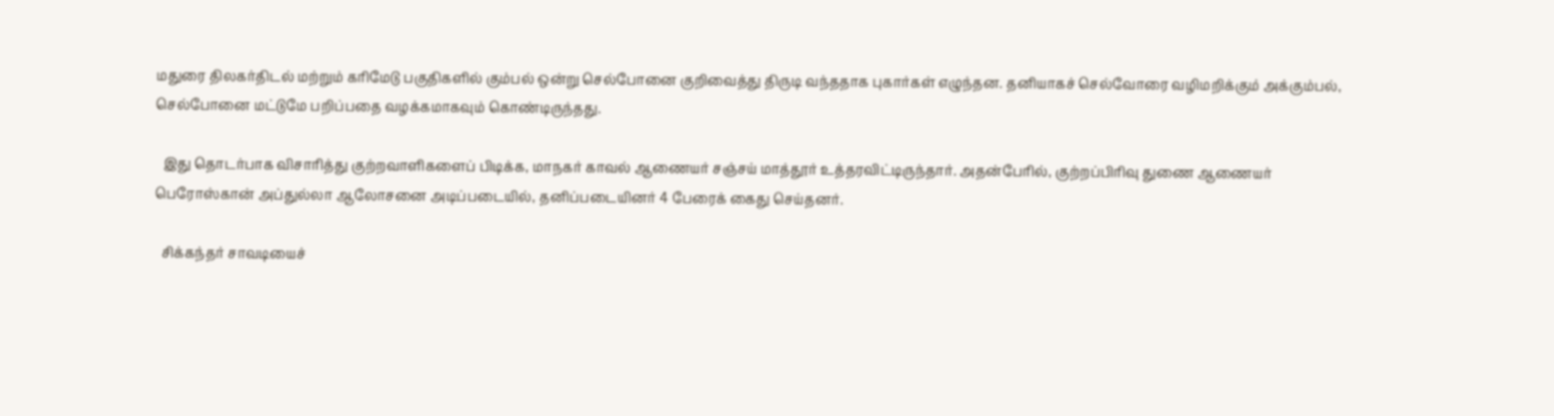மதுரை திலகர்திடல் மற்றும் கரிமேடு பகுதிகளில் கும்பல் ஒன்று செல்போனை குறிவைத்து திருடி வந்ததாக புகார்கள் எழுந்தன. தனியாகச் செல்வோரை வழிமறிக்கும் அக்கும்பல், செல்போனை மட்டுமே பறிப்பதை வழக்கமாகவும் கொண்டிருந்தது.

  இது தொடர்பாக விசாரித்து குற்றவாளிகளைப் பிடிக்க, மாநகர் காவல் ஆணையர் சஞ்சய் மாத்தூர் உத்தரவிட்டிருந்தார். அதன்பேரில், குற்றப்பிரிவு துணை ஆணையர் பெரோஸ்கான் அப்துல்லா ஆலோசனை அடிப்படையில், தனிப்படையினர் 4 பேரைக் கைது செய்தனர்.

  சிக்கந்தர் சாவடியைச்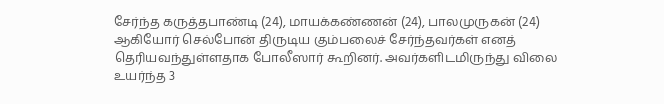சேர்ந்த கருத்தபாண்டி (24), மாயக்கண்ணன் (24), பாலமுருகன் (24) ஆகியோர் செல்போன் திருடிய கும்பலைச் சேர்ந்தவர்கள் எனத் தெரியவந்துள்ளதாக போலீஸார் கூறினர். அவர்களிடமிருந்து விலை உயர்ந்த 3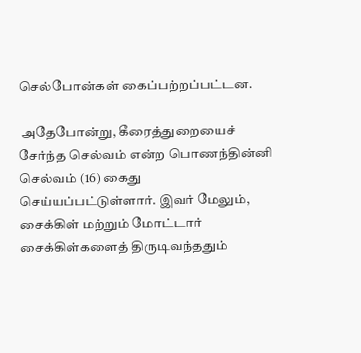செல்போன்கள் கைப்பற்றப்பட்டன.

 அதேபோன்று, கீரைத்துறையைச் சேர்ந்த செல்வம் என்ற பொணந்தின்னி செல்வம் (16) கைது செய்யப்பட்டுள்ளார். இவர் மேலும், சைக்கிள் மற்றும் மோட்டார் சைக்கிள்களைத் திருடிவந்ததும்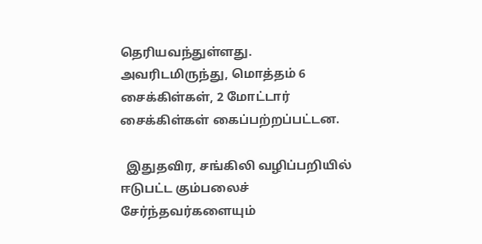தெரியவந்துள்ளது. அவரிடமிருந்து, மொத்தம் 6 சைக்கிள்கள், 2 மோட்டார் சைக்கிள்கள் கைப்பற்றப்பட்டன.

  இதுதவிர, சங்கிலி வழிப்பறியில் ஈடுபட்ட கும்பலைச் சேர்ந்தவர்களையும்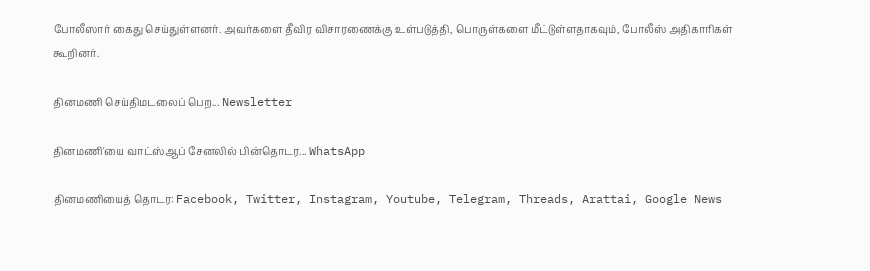போலீஸார் கைது செய்துள்ளனர். அவர்களை தீவிர விசாரணைக்கு உள்படுத்தி, பொருள்களை மீட்டுள்ளதாகவும், போலீஸ் அதிகாரிகள் கூறினர்.

தினமணி செய்திமடலைப் பெற... Newsletter

தினமணி'யை வாட்ஸ்ஆப் சேனலில் பின்தொடர... WhatsApp

தினமணியைத் தொடர: Facebook, Twitter, Instagram, Youtube, Telegram, Threads, Arattai, Google News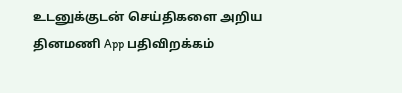உடனுக்குடன் செய்திகளை அறிய தினமணி App பதிவிறக்கம்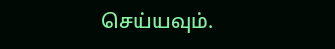செய்யவும்.